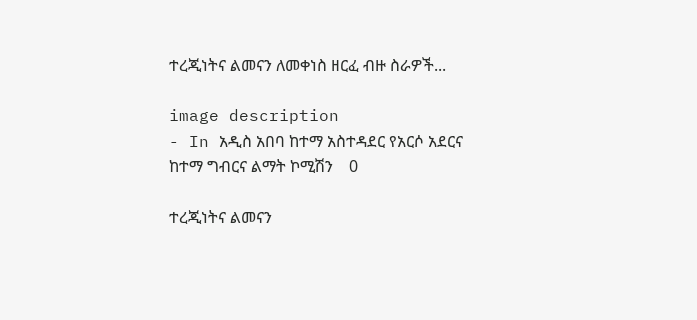ተረጂነትና ልመናን ለመቀነስ ዘርፈ ብዙ ስራዎች...

image description
- In አዲስ አበባ ከተማ አስተዳደር የአርሶ አደርና ከተማ ግብርና ልማት ኮሚሽን    0

ተረጂነትና ልመናን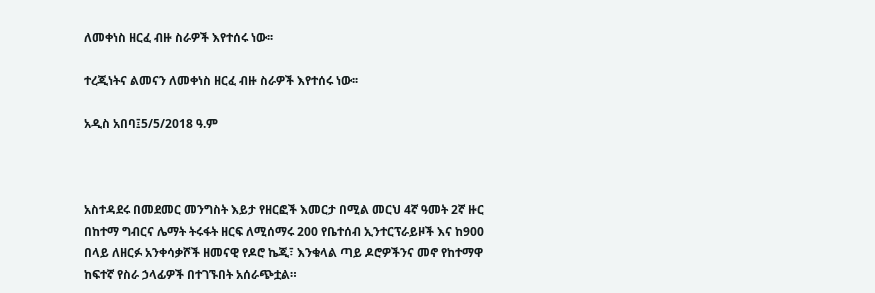ለመቀነስ ዘርፈ ብዙ ስራዎች እየተሰሩ ነው፡፡

ተረጂነትና ልመናን ለመቀነስ ዘርፈ ብዙ ስራዎች እየተሰሩ ነው፡፡

አዲስ አበባ፤5/5/2018 ዓ.ም



አስተዳደሩ በመደመር መንግስት እይታ የዘርፎች እመርታ በሚል መርህ 4ኛ ዓመት 2ኛ ዙር በከተማ ግብርና ሌማት ትሩፋት ዘርፍ ለሚሰማሩ 200 የቤተሰብ ኢንተርፕራይዞች እና ከ900 በላይ ለዘርፉ አንቀሳቃሾች ዘመናዊ የዶሮ ኬጂ፣ እንቁላል ጣይ ዶሮዎችንና መኖ የከተማዋ ከፍተኛ የስራ ኃላፊዎች በተገኙበት አሰራጭቷል።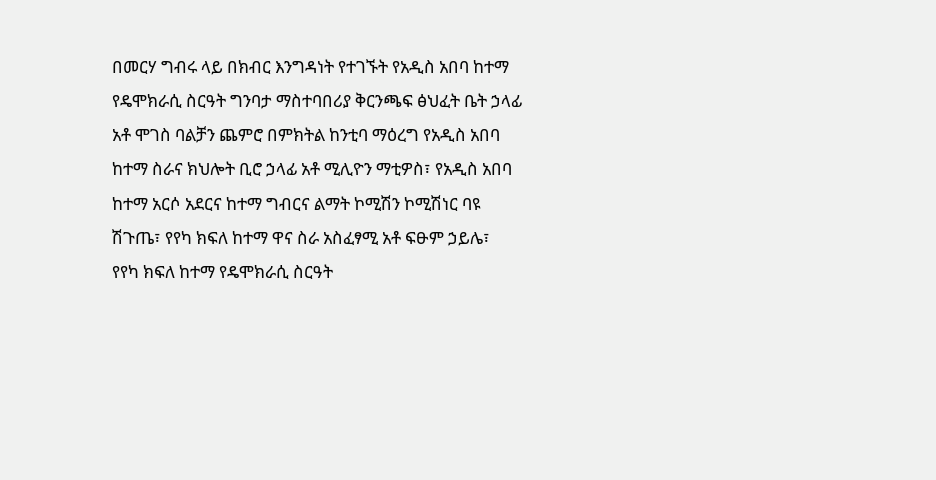በመርሃ ግብሩ ላይ በክብር እንግዳነት የተገኙት የአዲስ አበባ ከተማ የዴሞክራሲ ስርዓት ግንባታ ማስተባበሪያ ቅርንጫፍ ፅህፈት ቤት ኃላፊ አቶ ሞገስ ባልቻን ጨምሮ በምክትል ከንቲባ ማዕረግ የአዲስ አበባ ከተማ ስራና ክህሎት ቢሮ ኃላፊ አቶ ሚሊዮን ማቲዎስ፣ የአዲስ አበባ ከተማ አርሶ አደርና ከተማ ግብርና ልማት ኮሚሽን ኮሚሽነር ባዩ ሽጉጤ፣ የየካ ክፍለ ከተማ ዋና ስራ አስፈፃሚ አቶ ፍፁም ኃይሌ፣  የየካ ክፍለ ከተማ የዴሞክራሲ ስርዓት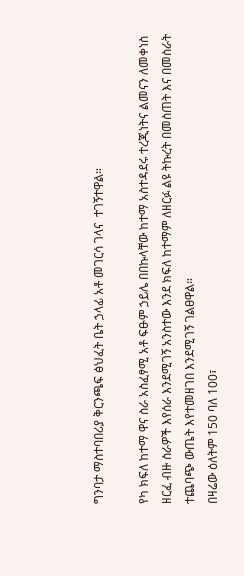ግንባታ ማስተባበሪያ ቅርንጫፍ ፅህፈት ቤት ኃላፊ አቶ መገርሳ ገላና  ተገኝተዋል።

የካ ክፍለ ከተማ ዋና ስራ አስፈፃሚ አቶ ፍፁም ኃይሌ በበኩላቸው ከተማ አስተዳደሩ ተረጂነትና ልመናን ለመቀነስ ዘርፈ ብዙ ስራዎች እየሰራ እንደሚገኝ አንስተው እንደ ክፍለ ከተማም ለዘርፉ ልዩ ትኩረት በመስጠት እና በመስራት ተጨባጭ ውጤት እየተመዘገበ እንደሚገኝ ገልፀዋል።
በዛሬው ዕለትም 150 ባለ 100፣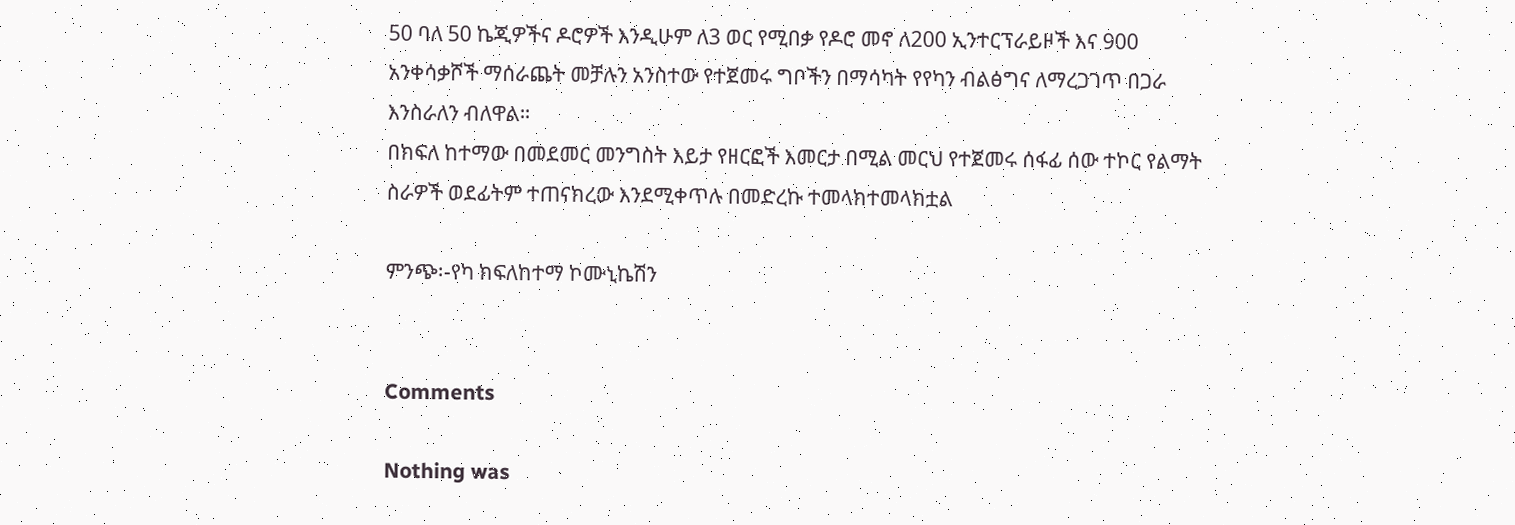50 ባለ 50 ኬጂዎችና ዶሮዎች እንዲሁም ለ3 ወር የሚበቃ የዶሮ መኖ ለ200 ኢንተርፕራይዞች እና 900 አንቀሳቃሾች ማሰራጨት መቻሉን አንስተው የተጀመሩ ግቦችን በማሳካት የየካን ብልፅግና ለማረጋገጥ በጋራ እንስራለን ብለዋል።
በክፍለ ከተማው በመደመር መንግስት እይታ የዘርፎች እመርታ በሚል መርህ የተጀመሩ ሰፋፊ ሰው ተኮር የልማት ስራዎች ወደፊትም ተጠናክረው እንደሚቀጥሉ በመድረኩ ተመላክተመላክቷል

ምንጭ፡-የካ ክፍለከተማ ኮሙኒኬሽን


Comments

Nothing was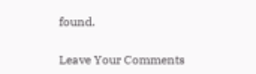found.

Leave Your Comments